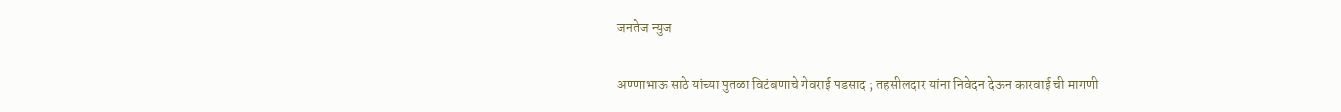जनतेज न्युज

अण्णाभाऊ साठे यांच्या पुतळा विटंबणाचे गेवराई पडसाद ; तहसीलदार यांना निवेदन देऊन कारवाई ची मागणी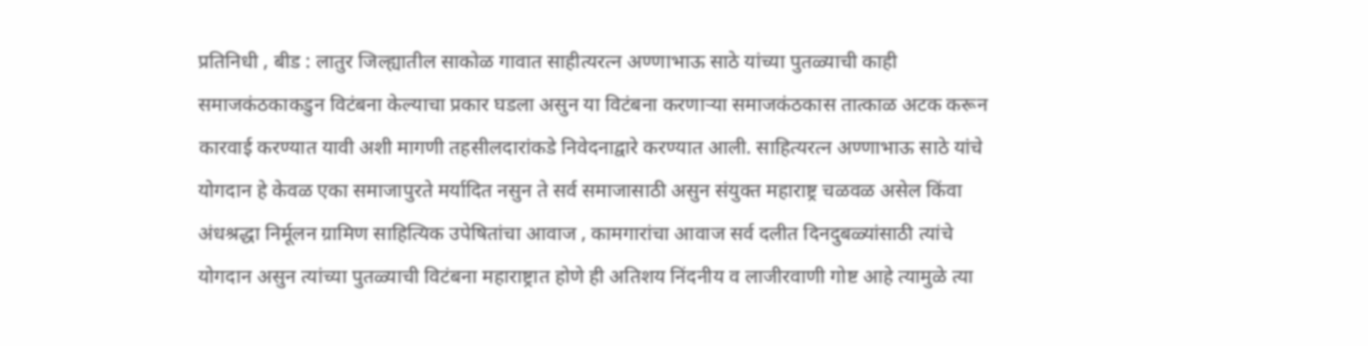प्रतिनिधी , बीड : लातुर जिल्ह्यातील साकोळ गावात साहीत्यरत्न अण्णाभाऊ साठे यांच्या पुतळ्याची काही समाजकंठकाकडुन विटंबना केल्याचा प्रकार घडला असुन या विटंबना करणाऱ्या समाजकंठकास तात्काळ अटक करून कारवाई करण्यात यावी अशी मागणी तहसीलदारांकडे निवेदनाद्वारे करण्यात आली. साहित्यरत्न अण्णाभाऊ साठे यांचे योगदान हे केवळ एका समाजापुरते मर्यादित नसुन ते सर्व समाजासाठी असुन संयुक्त महाराष्ट्र चळवळ असेल किंवा अंधश्रद्धा निर्मूलन ग्रामिण साहित्यिक उपेषितांचा आवाज , कामगारांचा आवाज सर्व दलीत दिनदुबळ्यांसाठी त्यांचे योगदान असुन त्यांच्या पुतळ्याची विटंबना महाराष्ट्रात होणे ही अतिशय निंदनीय व लाजीरवाणी गोष्ट आहे त्यामुळे त्या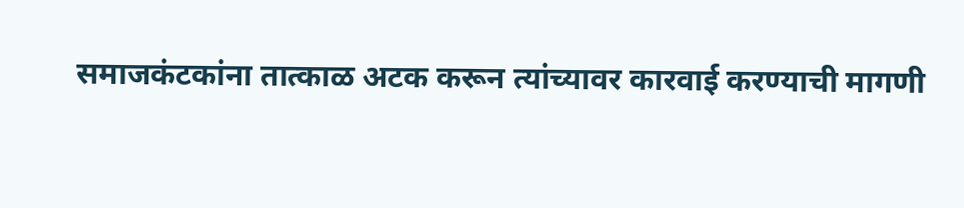समाजकंटकांना तात्काळ अटक करून त्यांच्यावर कारवाई करण्याची मागणी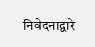निवेदनाद्वारे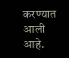करण्यात आली आहे.